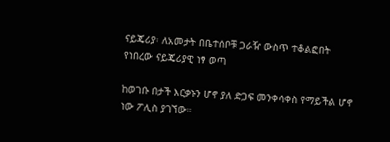ናይጄሪያ፡ ለአመታት በቤተሰቦቹ ጋራዥ ውስጥ ተቆልፎበት የነበረው ናይጄሪያዊ ነፃ ወጣ

ከወገቡ በታች እርቃኑን ሆኖ ያለ ድጋፍ መንቀሳቀስ የማይችል ሆኖ ነው ፖሊስ ያገኘው።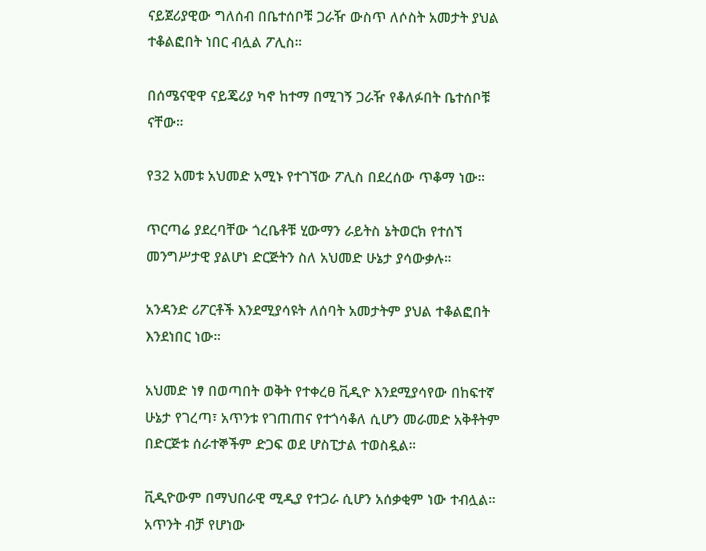ናይጀሪያዊው ግለሰብ በቤተሰቦቹ ጋራዥ ውስጥ ለሶስት አመታት ያህል ተቆልፎበት ነበር ብሏል ፖሊስ።

በሰሜናዊዋ ናይጄሪያ ካኖ ከተማ በሚገኝ ጋራዥ የቆለፉበት ቤተሰቦቹ ናቸው።

የ32 አመቱ አህመድ አሚኑ የተገኘው ፖሊስ በደረሰው ጥቆማ ነው።

ጥርጣሬ ያደረባቸው ጎረቤቶቹ ሂውማን ራይትስ ኔትወርክ የተሰኘ መንግሥታዊ ያልሆነ ድርጅትን ስለ አህመድ ሁኔታ ያሳውቃሉ።

አንዳንድ ሪፖርቶች እንደሚያሳዩት ለሰባት አመታትም ያህል ተቆልፎበት እንደነበር ነው።

አህመድ ነፃ በወጣበት ወቅት የተቀረፀ ቪዲዮ እንደሚያሳየው በከፍተኛ ሁኔታ የገረጣ፣ አጥንቱ የገጠጠና የተጎሳቆለ ሲሆን መራመድ አቅቶትም በድርጅቱ ሰራተኞችም ድጋፍ ወደ ሆስፒታል ተወስዷል።

ቪዲዮውም በማህበራዊ ሚዲያ የተጋራ ሲሆን አሰቃቂም ነው ተብሏል። አጥንት ብቻ የሆነው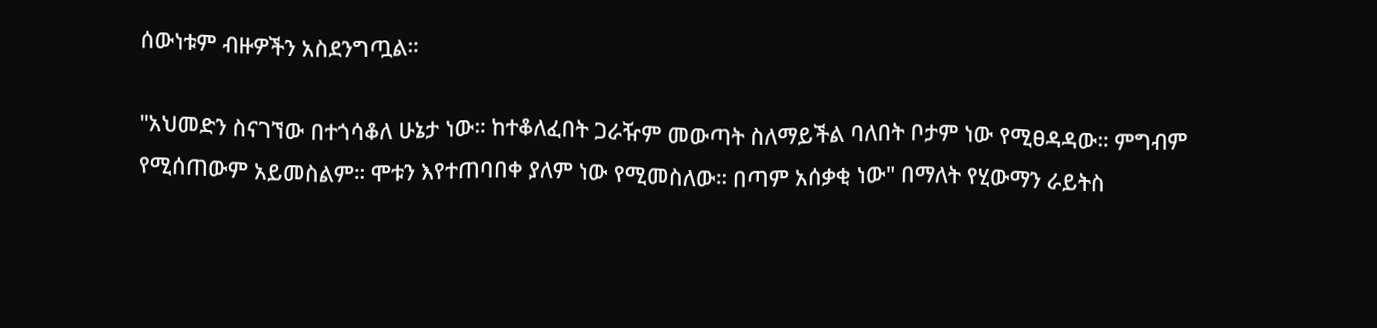ሰውነቱም ብዙዎችን አስደንግጧል።

"አህመድን ስናገኘው በተጎሳቆለ ሁኔታ ነው። ከተቆለፈበት ጋራዥም መውጣት ስለማይችል ባለበት ቦታም ነው የሚፀዳዳው። ምግብም የሚሰጠውም አይመስልም። ሞቱን እየተጠባበቀ ያለም ነው የሚመስለው። በጣም አሰቃቂ ነው" በማለት የሂውማን ራይትስ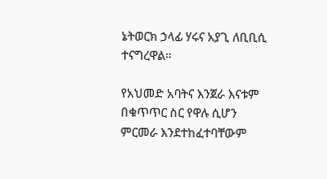ኔትወርክ ኃላፊ ሃሩና አያጊ ለቢቢሲ ተናግረዋል።

የአህመድ አባትና እንጀራ እናቱም በቁጥጥር ስር የዋሉ ሲሆን ምርመራ እንደተከፈተባቸውም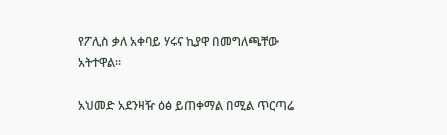የፖሊስ ቃለ አቀባይ ሃሩና ኪያዋ በመግለጫቸው አትተዋል።

አህመድ አደንዛዥ ዕፅ ይጠቀማል በሚል ጥርጣሬ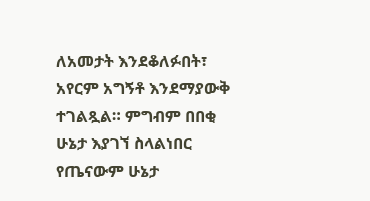ለአመታት እንደቆለፉበት፣ አየርም አግኝቶ እንደማያውቅ ተገልጿል። ምግብም በበቂ ሁኔታ እያገኘ ስላልነበር የጤናውም ሁኔታ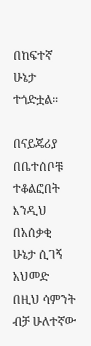በከፍተኛ ሁኔታ ተጎድቷል።

በናይጄሪያ በቤተሰቦቹ ተቆልፎበት እንዲህ በአሰቃቂ ሁኔታ ሲገኝ አህመድ በዚህ ሳምንት ብቻ ሁለተኛው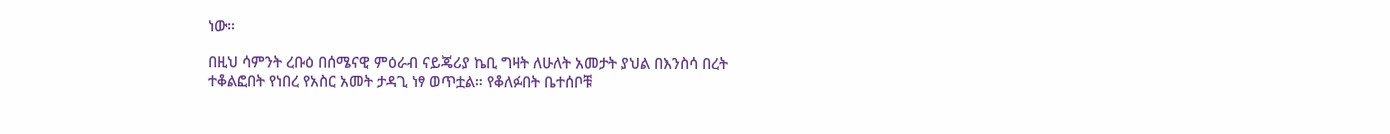ነው።

በዚህ ሳምንት ረቡዕ በሰሜናዊ ምዕራብ ናይጄሪያ ኬቢ ግዛት ለሁለት አመታት ያህል በእንስሳ በረት ተቆልፎበት የነበረ የአስር አመት ታዳጊ ነፃ ወጥቷል። የቆለፉበት ቤተሰቦቹ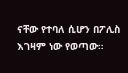ናቸው የተባለ ሲሆን በፖሊስ እገዛም ነው የወጣው።